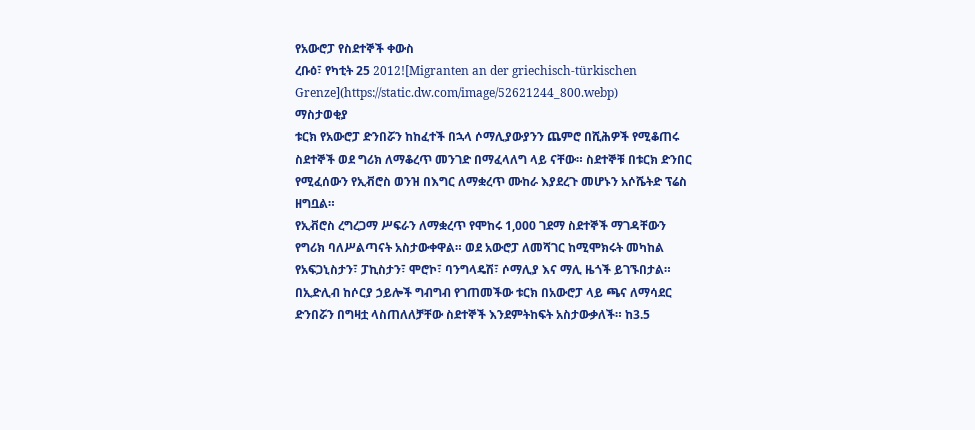የአውሮፓ የስደተኞች ቀውስ
ረቡዕ፣ የካቲት 25 2012![Migranten an der griechisch-türkischen Grenze](https://static.dw.com/image/52621244_800.webp)
ማስታወቂያ
ቱርክ የአውሮፓ ድንበሯን ከከፈተች በኋላ ሶማሊያውያንን ጨምሮ በሺሕዎች የሚቆጠሩ ስደተኞች ወደ ግሪክ ለማቆረጥ መንገድ በማፈላለግ ላይ ናቸው። ስደተኞቹ በቱርክ ድንበር የሚፈሰውን የኢቭሮስ ወንዝ በእግር ለማቋረጥ ሙከራ እያደረጉ መሆኑን አሶሼትድ ፕሬስ ዘግቧል።
የኢቭሮስ ረግረጋማ ሥፍራን ለማቋረጥ የሞከሩ 1,000 ገደማ ስደተኞች ማገዳቸውን የግሪክ ባለሥልጣናት አስታውቀዋል። ወደ አውሮፓ ለመሻገር ከሚሞክሩት መካከል የአፍጋኒስታን፣ ፓኪስታን፣ ሞሮኮ፣ ባንግላዴሽ፣ ሶማሊያ እና ማሊ ዜጎች ይገኙበታል።
በኢድሊብ ከሶርያ ኃይሎች ግብግብ የገጠመችው ቱርክ በአውሮፓ ላይ ጫና ለማሳደር ድንበሯን በግዛቷ ላስጠለለቻቸው ስደተኞች እንደምትከፍት አስታውቃለች። ከ3.5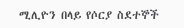ሚሊዮን በላይ የሶርያ ስደተኞች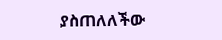ያስጠለለችው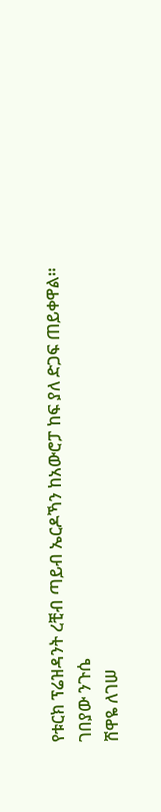የቱርክ ፕሬዝዳንት ረቺብ ጣይብ ኤርዶኻን ከአውሮፓ ከፍ ያለ ድጋፍ ጠይቀዋል።
ገበያው ንጉሴ
ሸዋዬ ለገሠ